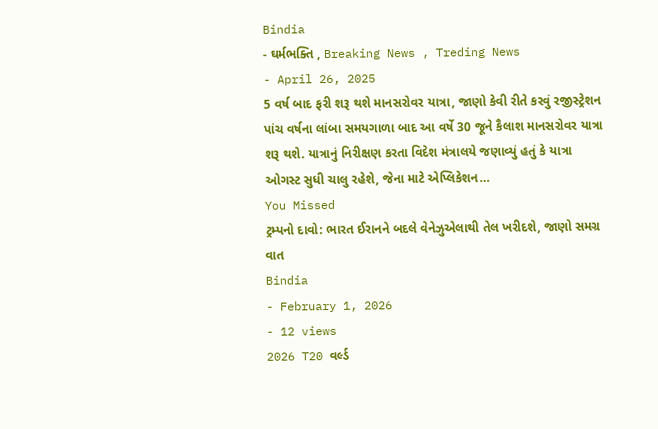Bindia
- ઘર્મભક્તિ , Breaking News , Treding News
- April 26, 2025
5 વર્ષ બાદ ફરી શરૂ થશે માનસરોવર યાત્રા, જાણો કેવી રીતે કરવું રજીસ્ટ્રેશન
પાંચ વર્ષના લાંબા સમયગાળા બાદ આ વર્ષે 30 જૂને કૈલાશ માનસરોવર યાત્રા શરૂ થશે. યાત્રાનું નિરીક્ષણ કરતા વિદેશ મંત્રાલયે જણાવ્યું હતું કે યાત્રા ઓગસ્ટ સુધી ચાલુ રહેશે, જેના માટે એપ્લિકેશન…
You Missed
ટ્રમ્પનો દાવો: ભારત ઈરાનને બદલે વેનેઝુએલાથી તેલ ખરીદશે, જાણો સમગ્ર વાત
Bindia
- February 1, 2026
- 12 views
2026 T20 વર્લ્ડ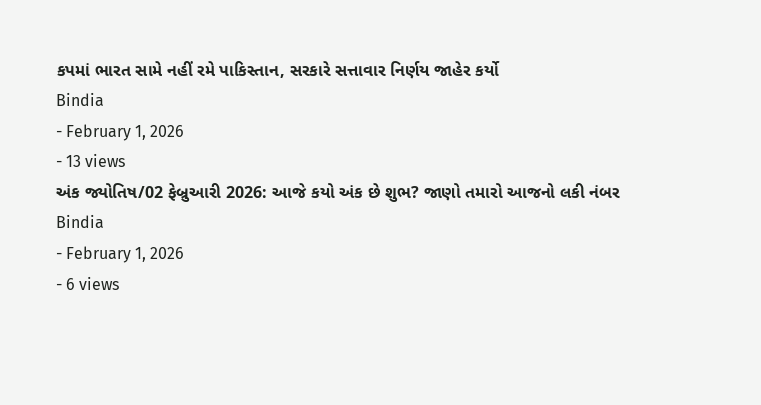કપમાં ભારત સામે નહીં રમે પાકિસ્તાન, સરકારે સત્તાવાર નિર્ણય જાહેર કર્યો
Bindia
- February 1, 2026
- 13 views
અંક જ્યોતિષ/02 ફેબ્રુઆરી 2026: આજે કયો અંક છે શુભ? જાણો તમારો આજનો લકી નંબર
Bindia
- February 1, 2026
- 6 views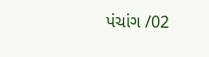પંચાંગ /02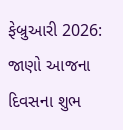ફેબ્રુઆરી 2026: જાણો આજના દિવસના શુભ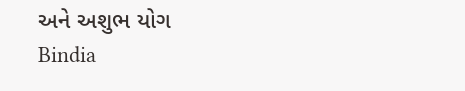અને અશુભ યોગ
Bindia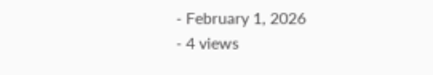- February 1, 2026
- 4 views